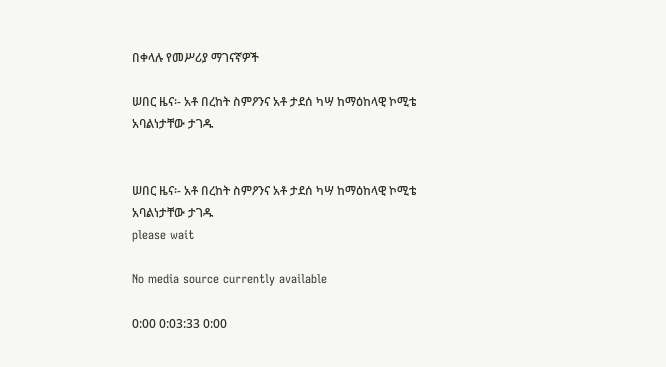በቀላሉ የመሥሪያ ማገናኛዎች

ሠበር ዜና፡- አቶ በረከት ስምዖንና አቶ ታደሰ ካሣ ከማዕከላዊ ኮሚቴ አባልነታቸው ታገዱ


ሠበር ዜና፡- አቶ በረከት ስምዖንና አቶ ታደሰ ካሣ ከማዕከላዊ ኮሚቴ አባልነታቸው ታገዱ
please wait

No media source currently available

0:00 0:03:33 0:00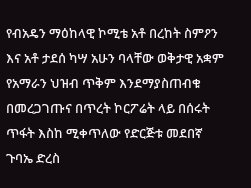የብአዴን ማዕከላዊ ኮሚቴ አቶ በረከት ስምዖን እና አቶ ታደሰ ካሣ አሁን ባላቸው ወቅታዊ አቋም የአማራን ህዝብ ጥቅም እንደማያስጠብቁ በመረጋገጡና በጥረት ኮርፖሬት ላይ በሰሩት ጥፋት እስከ ሚቀጥለው የድርጅቱ መደበኛ ጉባኤ ድረስ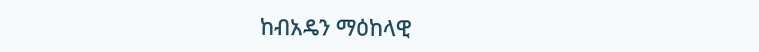ከብአዴን ማዕከላዊ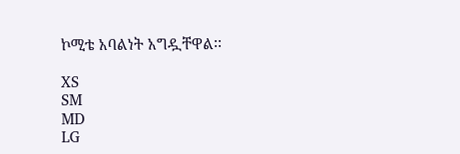ኮሚቴ አባልነት አግዷቸዋል፡፡

XS
SM
MD
LG